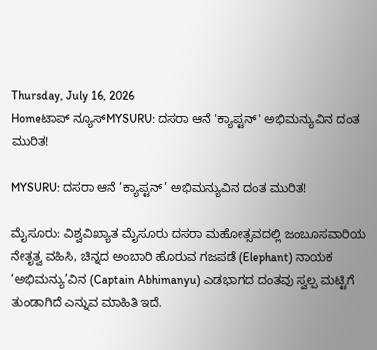Thursday, July 16, 2026
Homeಟಾಪ್ ನ್ಯೂಸ್MYSURU: ದಸರಾ ಆನೆ 'ಕ್ಯಾಪ್ಟನ್' ಅಭಿಮನ್ಯುವಿನ ದಂತ ಮುರಿತ!

MYSURU: ದಸರಾ ಆನೆ ‘ಕ್ಯಾಪ್ಟನ್’ ಅಭಿಮನ್ಯುವಿನ ದಂತ ಮುರಿತ!

ಮೈಸೂರು: ವಿಶ್ವವಿಖ್ಯಾತ ಮೈಸೂರು ದಸರಾ ಮಹೋತ್ಸವದಲ್ಲಿ ಜಂಬೂಸವಾರಿಯ ನೇತೃತ್ವ ವಹಿಸಿ, ಚಿನ್ನದ ಅಂಬಾರಿ ಹೊರುವ ಗಜಪಡೆ (Elephant) ನಾಯಕ ‘ಅಭಿಮನ್ಯು’ವಿನ (Captain Abhimanyu) ಎಡಭಾಗದ ದಂತವು ಸ್ವಲ್ಪ ಮಟ್ಟಿಗೆ ತುಂಡಾಗಿದೆ ಎನ್ನುವ ಮಾಹಿತಿ ಇದೆ.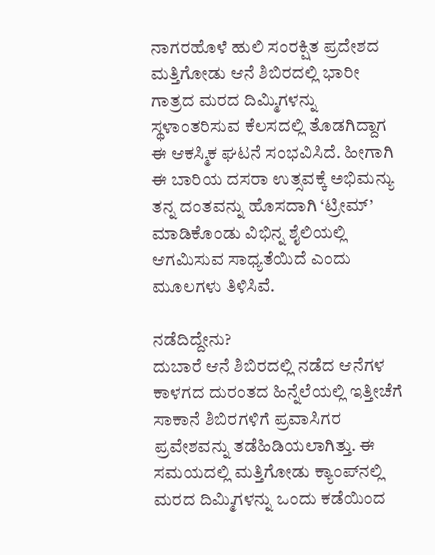ನಾಗರಹೊಳೆ ಹುಲಿ ಸಂರಕ್ಷಿತ ಪ್ರದೇಶದ ಮತ್ತಿಗೋಡು ಆನೆ ಶಿಬಿರದಲ್ಲಿ ಭಾರೀ ಗಾತ್ರದ ಮರದ ದಿಮ್ಮಿಗಳನ್ನು ಸ್ಥಳಾಂತರಿಸುವ ಕೆಲಸದಲ್ಲಿ ತೊಡಗಿದ್ದಾಗ ಈ ಆಕಸ್ಮಿಕ ಘಟನೆ ಸಂಭವಿಸಿದೆ. ಹೀಗಾಗಿ ಈ ಬಾರಿಯ ದಸರಾ ಉತ್ಸವಕ್ಕೆ ಅಭಿಮನ್ಯು ತನ್ನ ದಂತವನ್ನು ಹೊಸದಾಗಿ ‘ಟ್ರೀಮ್’ ಮಾಡಿಕೊಂಡು ವಿಭಿನ್ನ ಶೈಲಿಯಲ್ಲಿ ಆಗಮಿಸುವ ಸಾಧ್ಯತೆಯಿದೆ ಎಂದು ಮೂಲಗಳು ತಿಳಿಸಿವೆ.

ನಡೆದಿದ್ದೇನು?
ದುಬಾರೆ ಆನೆ ಶಿಬಿರದಲ್ಲಿ ನಡೆದ ಆನೆಗಳ ಕಾಳಗದ ದುರಂತದ ಹಿನ್ನೆಲೆಯಲ್ಲಿ ಇತ್ತೀಚೆಗೆ ಸಾಕಾನೆ ಶಿಬಿರಗಳಿಗೆ ಪ್ರವಾಸಿಗರ ಪ್ರವೇಶವನ್ನು ತಡೆಹಿಡಿಯಲಾಗಿತ್ತು. ಈ ಸಮಯದಲ್ಲಿ ಮತ್ತಿಗೋಡು ಕ್ಯಾಂಪ್‌ನಲ್ಲಿ ಮರದ ದಿಮ್ಮಿಗಳನ್ನು ಒಂದು ಕಡೆಯಿಂದ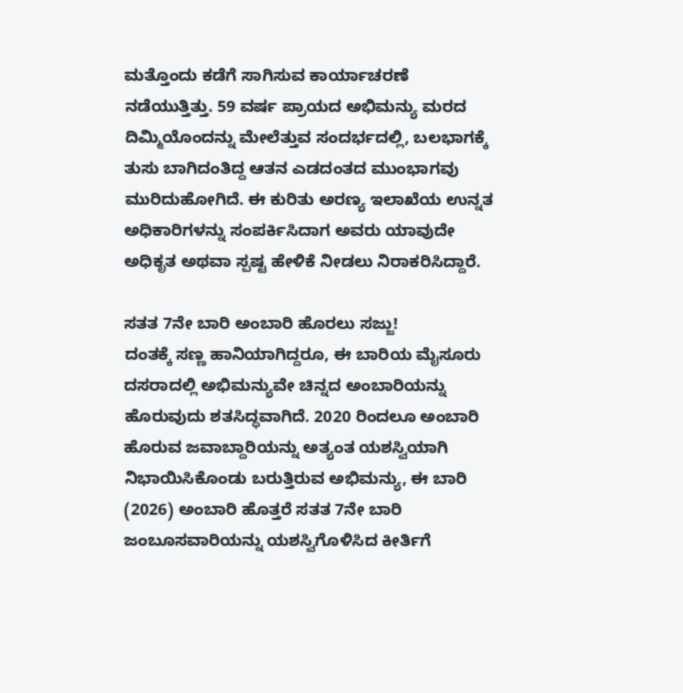ಮತ್ತೊಂದು ಕಡೆಗೆ ಸಾಗಿಸುವ ಕಾರ್ಯಾಚರಣೆ ನಡೆಯುತ್ತಿತ್ತು. 59 ವರ್ಷ ಪ್ರಾಯದ ಅಭಿಮನ್ಯು ಮರದ ದಿಮ್ಮಿಯೊಂದನ್ನು ಮೇಲೆತ್ತುವ ಸಂದರ್ಭದಲ್ಲಿ, ಬಲಭಾಗಕ್ಕೆ ತುಸು ಬಾಗಿದಂತಿದ್ದ ಆತನ ಎಡದಂತದ ಮುಂಭಾಗವು ಮುರಿದುಹೋಗಿದೆ. ಈ ಕುರಿತು ಅರಣ್ಯ ಇಲಾಖೆಯ ಉನ್ನತ ಅಧಿಕಾರಿಗಳನ್ನು ಸಂಪರ್ಕಿಸಿದಾಗ ಅವರು ಯಾವುದೇ ಅಧಿಕೃತ ಅಥವಾ ಸ್ಪಷ್ಟ ಹೇಳಿಕೆ ನೀಡಲು ನಿರಾಕರಿಸಿದ್ದಾರೆ.

ಸತತ 7ನೇ ಬಾರಿ ಅಂಬಾರಿ ಹೊರಲು ಸಜ್ಜು!
ದಂತಕ್ಕೆ ಸಣ್ಣ ಹಾನಿಯಾಗಿದ್ದರೂ, ಈ ಬಾರಿಯ ಮೈಸೂರು ದಸರಾದಲ್ಲಿ ಅಭಿಮನ್ಯುವೇ ಚಿನ್ನದ ಅಂಬಾರಿಯನ್ನು ಹೊರುವುದು ಶತಸಿದ್ಧವಾಗಿದೆ. 2020 ರಿಂದಲೂ ಅಂಬಾರಿ ಹೊರುವ ಜವಾಬ್ದಾರಿಯನ್ನು ಅತ್ಯಂತ ಯಶಸ್ವಿಯಾಗಿ ನಿಭಾಯಿಸಿಕೊಂಡು ಬರುತ್ತಿರುವ ಅಭಿಮನ್ಯು, ಈ ಬಾರಿ (2026) ಅಂಬಾರಿ ಹೊತ್ತರೆ ಸತತ 7ನೇ ಬಾರಿ ಜಂಬೂಸವಾರಿಯನ್ನು ಯಶಸ್ವಿಗೊಳಿಸಿದ ಕೀರ್ತಿಗೆ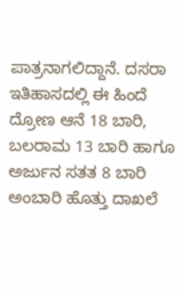ಪಾತ್ರನಾಗಲಿದ್ದಾನೆ. ದಸರಾ ಇತಿಹಾಸದಲ್ಲಿ ಈ ಹಿಂದೆ ದ್ರೋಣ ಆನೆ 18 ಬಾರಿ, ಬಲರಾಮ 13 ಬಾರಿ ಹಾಗೂ ಅರ್ಜುನ ಸತತ 8 ಬಾರಿ ಅಂಬಾರಿ ಹೊತ್ತು ದಾಖಲೆ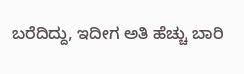ಬರೆದಿದ್ದು, ಇದೀಗ ಅತಿ ಹೆಚ್ಚು ಬಾರಿ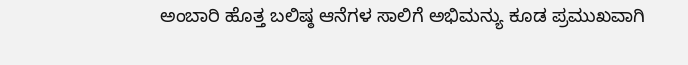ಅಂಬಾರಿ ಹೊತ್ತ ಬಲಿಷ್ಠ ಆನೆಗಳ ಸಾಲಿಗೆ ಅಭಿಮನ್ಯು ಕೂಡ ಪ್ರಮುಖವಾಗಿ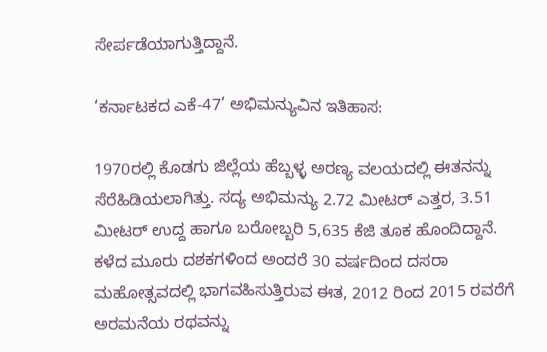ಸೇರ್ಪಡೆಯಾಗುತ್ತಿದ್ದಾನೆ.

‘ಕರ್ನಾಟಕದ ಎಕೆ-47’ ಅಭಿಮನ್ಯುವಿನ ಇತಿಹಾಸ:

1970ರಲ್ಲಿ ಕೊಡಗು ಜಿಲ್ಲೆಯ ಹೆಬ್ಬಳ್ಳ ಅರಣ್ಯ ವಲಯದಲ್ಲಿ ಈತನನ್ನು ಸೆರೆಹಿಡಿಯಲಾಗಿತ್ತು. ಸದ್ಯ ಅಭಿಮನ್ಯು 2.72 ಮೀಟರ್ ಎತ್ತರ, 3.51 ಮೀಟರ್ ಉದ್ದ ಹಾಗೂ ಬರೋಬ್ಬರಿ 5,635 ಕೆಜಿ ತೂಕ ಹೊಂದಿದ್ದಾನೆ. ಕಳೆದ ಮೂರು ದಶಕಗಳಿಂದ ಅಂದರೆ 30 ವರ್ಷದಿಂದ ದಸರಾ ಮಹೋತ್ಸವದಲ್ಲಿ ಭಾಗವಹಿಸುತ್ತಿರುವ ಈತ, 2012 ರಿಂದ 2015 ರವರೆಗೆ ಅರಮನೆಯ ರಥವನ್ನು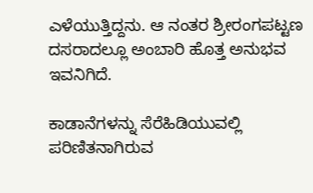ಎಳೆಯುತ್ತಿದ್ದನು. ಆ ನಂತರ ಶ್ರೀರಂಗಪಟ್ಟಣ ದಸರಾದಲ್ಲೂ ಅಂಬಾರಿ ಹೊತ್ತ ಅನುಭವ ಇವನಿಗಿದೆ.

ಕಾಡಾನೆಗಳನ್ನು ಸೆರೆಹಿಡಿಯುವಲ್ಲಿ ಪರಿಣಿತನಾಗಿರುವ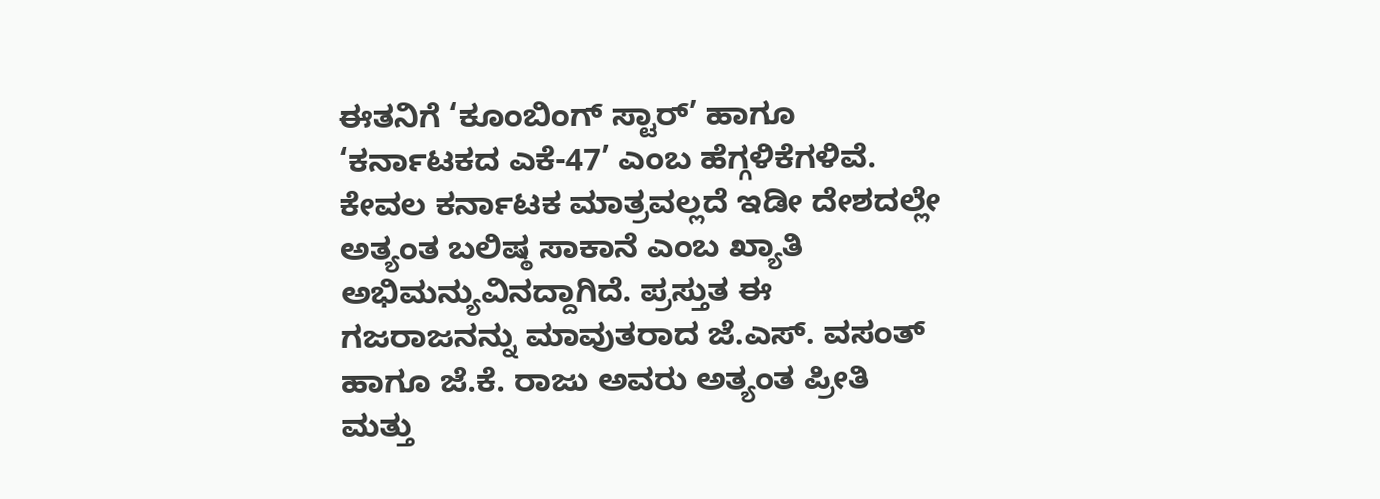ಈತನಿಗೆ ‘ಕೂಂಬಿಂಗ್ ಸ್ಟಾರ್’ ಹಾಗೂ ‘ಕರ್ನಾಟಕದ ಎಕೆ-47’ ಎಂಬ ಹೆಗ್ಗಳಿಕೆಗಳಿವೆ. ಕೇವಲ ಕರ್ನಾಟಕ ಮಾತ್ರವಲ್ಲದೆ ಇಡೀ ದೇಶದಲ್ಲೇ ಅತ್ಯಂತ ಬಲಿಷ್ಠ ಸಾಕಾನೆ ಎಂಬ ಖ್ಯಾತಿ ಅಭಿಮನ್ಯುವಿನದ್ದಾಗಿದೆ. ಪ್ರಸ್ತುತ ಈ ಗಜರಾಜನನ್ನು ಮಾವುತರಾದ ಜೆ.ಎಸ್. ವಸಂತ್ ಹಾಗೂ ಜೆ.ಕೆ. ರಾಜು ಅವರು ಅತ್ಯಂತ ಪ್ರೀತಿ ಮತ್ತು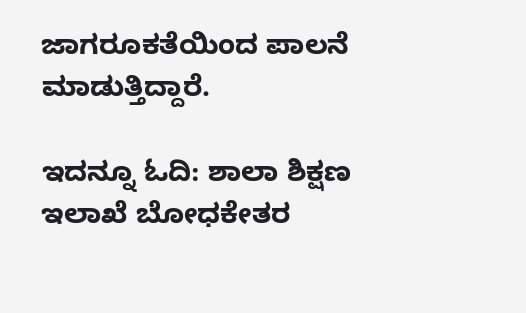ಜಾಗರೂಕತೆಯಿಂದ ಪಾಲನೆ ಮಾಡುತ್ತಿದ್ದಾರೆ.

ಇದನ್ನೂ ಓದಿ: ಶಾಲಾ ಶಿಕ್ಷಣ ಇಲಾಖೆ ಬೋಧಕೇತರ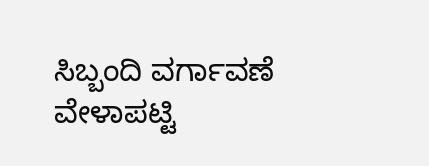ಸಿಬ್ಬಂದಿ ವರ್ಗಾವಣೆ ವೇಳಾಪಟ್ಟಿ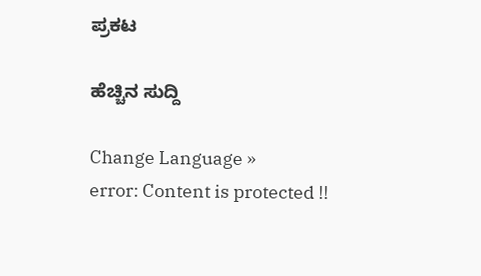ಪ್ರಕಟ

ಹೆಚ್ಚಿನ ಸುದ್ದಿ

Change Language »
error: Content is protected !!